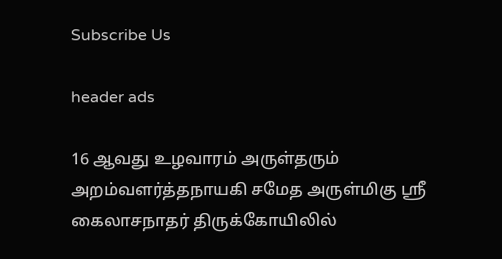Subscribe Us

header ads

16 ஆவது உழவாரம் அருள்தரும் அறம்வளர்த்தநாயகி சமேத அருள்மிகு ஸ்ரீ கைலாசநாதர் திருக்கோயிலில்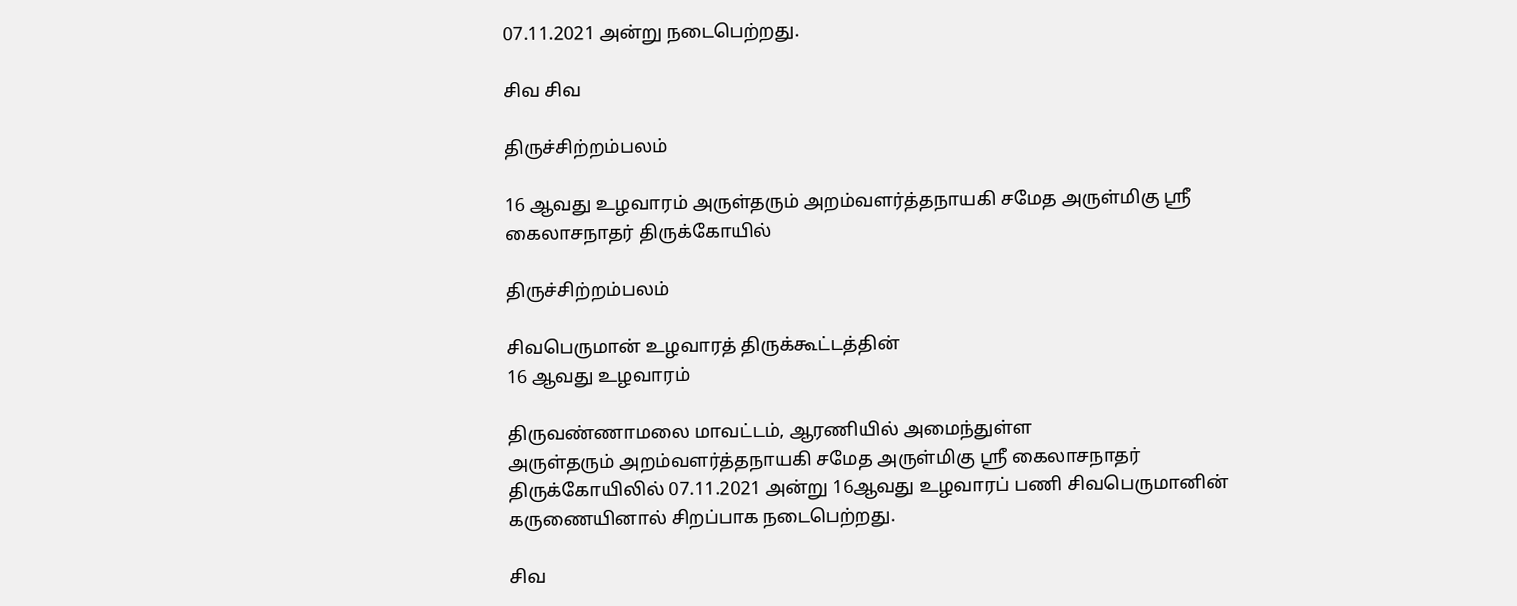07.11.2021 அன்று நடைபெற்றது.

சிவ சிவ

திருச்சிற்றம்பலம்

16 ஆவது உழவாரம் அருள்தரும் அறம்வளர்த்தநாயகி சமேத அருள்மிகு ஸ்ரீ கைலாசநாதர் திருக்கோயில்

திருச்சிற்றம்பலம்

சிவபெருமான் உழவாரத் திருக்கூட்டத்தின்
16 ஆவது உழவாரம்

திருவண்ணாமலை மாவட்டம், ஆரணியில் அமைந்துள்ள
அருள்தரும் அறம்வளர்த்தநாயகி சமேத அருள்மிகு ஸ்ரீ கைலாசநாதர் திருக்கோயிலில் 07.11.2021 அன்று 16ஆவது உழவாரப் பணி சிவபெருமானின் கருணையினால் சிறப்பாக நடைபெற்றது.

சிவ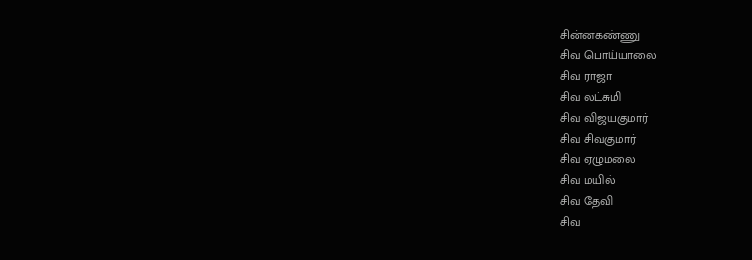சின்னகண்ணு
சிவ பொய்யாலை
சிவ ராஜா
சிவ லட்சுமி
சிவ விஜயகுமார்
சிவ சிவகுமார்
சிவ ஏழுமலை
சிவ மயில்
சிவ தேவி
சிவ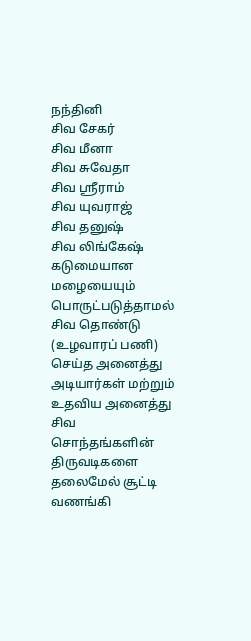நந்தினி
சிவ சேகர்
சிவ மீனா
சிவ சுவேதா
சிவ ஸ்ரீராம்
சிவ யுவராஜ்
சிவ தனுஷ்
சிவ லிங்கேஷ்
கடுமையான மழையையும் பொருட்படுத்தாமல் சிவ தொண்டு (உழவாரப் பணி) செய்த அனைத்து அடியார்கள் மற்றும் உதவிய அனைத்து சிவ சொந்தங்களின் திருவடிகளை தலைமேல் சூட்டி வணங்கி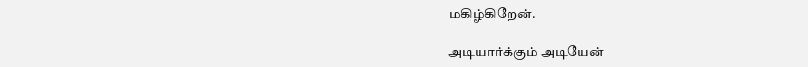மகிழ்கிறேன்.

அடியார்க்கும் அடியேன்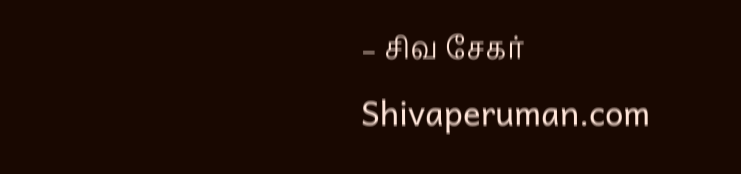– சிவ சேகர்
Shivaperuman.com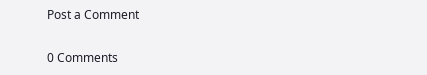Post a Comment

0 Comments